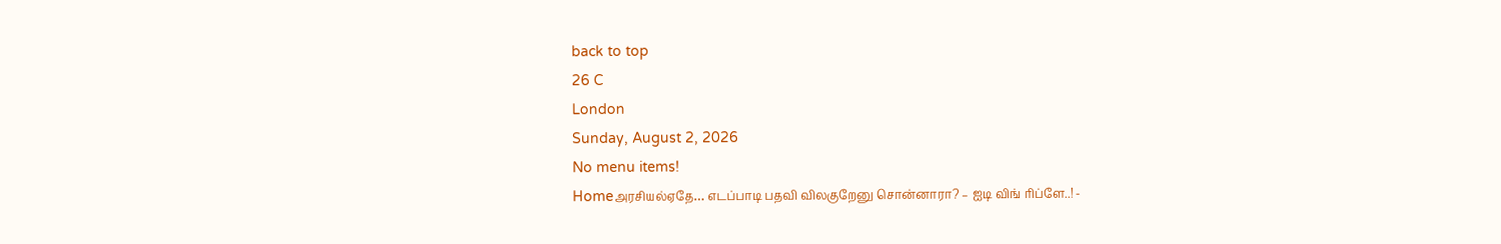back to top
26 C
London
Sunday, August 2, 2026
No menu items!
Homeஅரசியல்ஏதே… எடப்பாடி பதவி விலகுறேனு சொன்னாரா? – ஐடி விங் ரிப்ளே..! -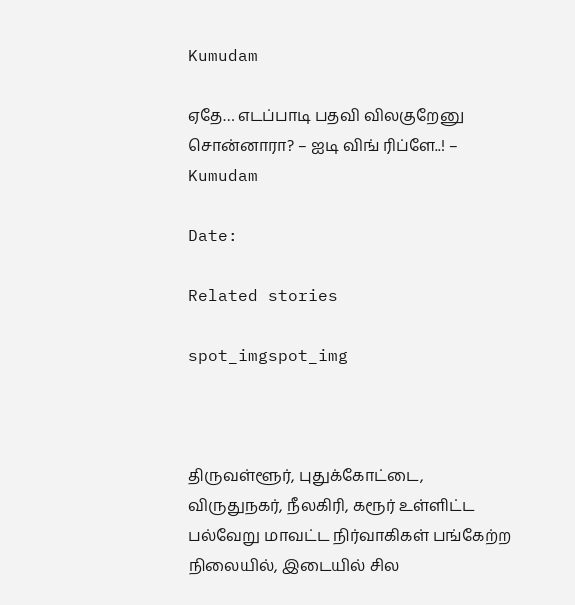Kumudam

ஏதே… எடப்பாடி பதவி விலகுறேனு சொன்னாரா? – ஐடி விங் ரிப்ளே..! – Kumudam

Date:

Related stories

spot_imgspot_img



திருவள்ளூர், புதுக்கோட்டை, விருதுநகர், நீலகிரி, கரூர் உள்ளிட்ட பல்வேறு மாவட்ட நிர்வாகிகள் பங்கேற்ற நிலையில், இடையில் சில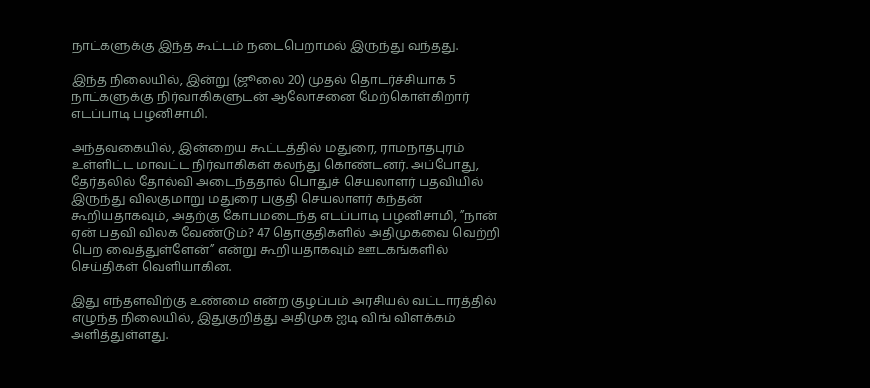நாட்களுக்கு இந்த கூட்டம் நடைபெறாமல் இருந்து வந்தது.

இந்த நிலையில், இன்று (ஜூலை 20) முதல் தொடர்ச்சியாக 5 நாட்களுக்கு நிர்வாகிகளுடன் ஆலோசனை மேற்கொள்கிறார் எடப்பாடி பழனிசாமி.

அந்தவகையில், இன்றைய கூட்டத்தில் மதுரை, ராமநாதபுரம் உள்ளிட்ட மாவட்ட நிர்வாகிகள் கலந்து கொண்டனர். அப்போது, தேர்தலில் தோல்வி அடைந்ததால் பொதுச் செயலாளர் பதவியில் இருந்து விலகுமாறு மதுரை பகுதி செயலாளர் கந்தன் கூறியதாகவும், அதற்கு கோபமடைந்த எடப்பாடி பழனிசாமி, ”நான் ஏன் பதவி விலக வேண்டும்? 47 தொகுதிகளில் அதிமுகவை வெற்றி பெற வைத்துள்ளேன்” என்று கூறியதாகவும் ஊடகங்களில் செய்திகள் வெளியாகின.

இது எந்தளவிற்கு உண்மை என்ற குழப்பம் அரசியல் வட்டாரத்தில் எழுந்த நிலையில், இதுகுறித்து அதிமுக ஐடி விங் விளக்கம் அளித்துள்ளது.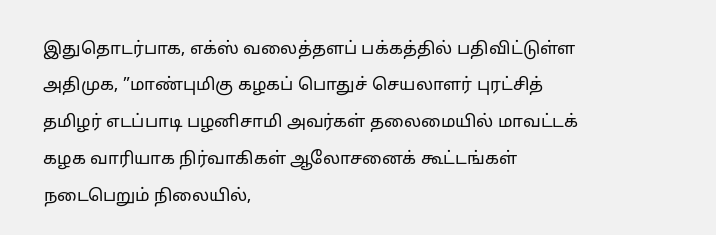இதுதொடர்பாக, எக்ஸ் வலைத்தளப் பக்கத்தில் பதிவிட்டுள்ள அதிமுக, ”மாண்புமிகு கழகப் பொதுச் செயலாளர் புரட்சித் தமிழர் எடப்பாடி பழனிசாமி அவர்கள் தலைமையில் மாவட்டக் கழக வாரியாக நிர்வாகிகள் ஆலோசனைக் கூட்டங்கள் நடைபெறும் நிலையில்,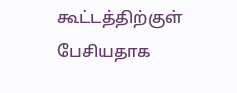கூட்டத்திற்குள் பேசியதாக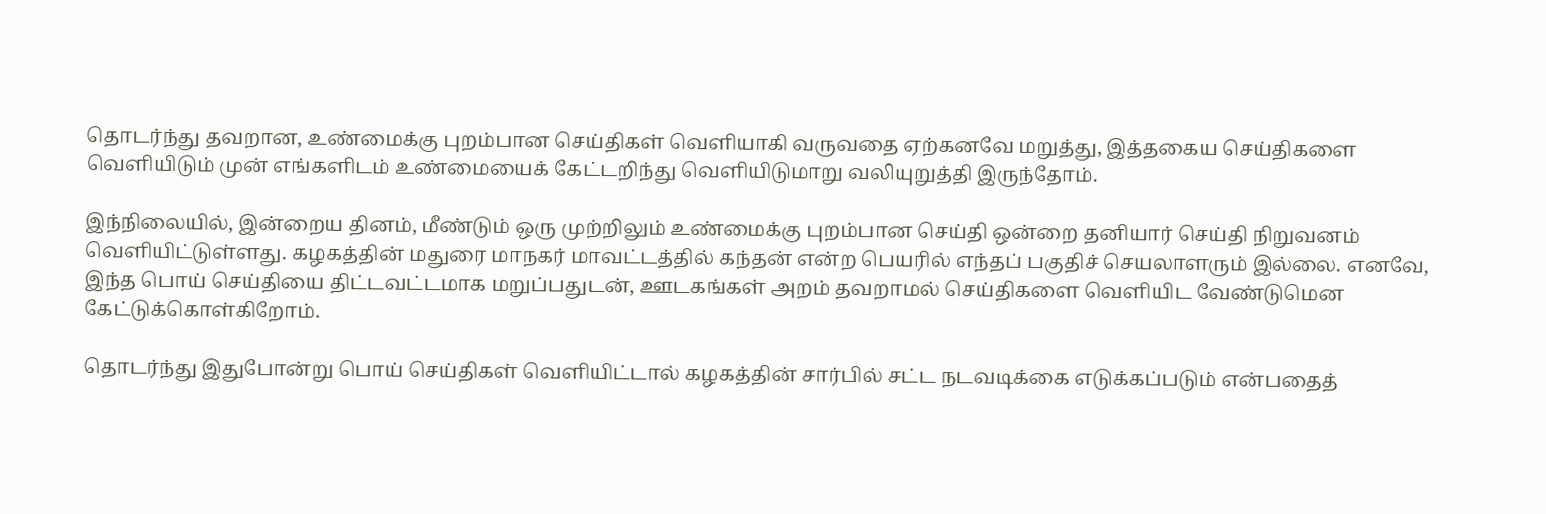தொடர்ந்து தவறான, உண்மைக்கு புறம்பான செய்திகள் வெளியாகி வருவதை ஏற்கனவே மறுத்து, இத்தகைய செய்திகளை வெளியிடும் முன் எங்களிடம் உண்மையைக் கேட்டறிந்து வெளியிடுமாறு வலியுறுத்தி இருந்தோம்.

இந்நிலையில், இன்றைய தினம், மீண்டும் ஒரு முற்றிலும் உண்மைக்கு புறம்பான செய்தி ஒன்றை தனியார் செய்தி நிறுவனம் வெளியிட்டுள்ளது. கழகத்தின் மதுரை மாநகர் மாவட்டத்தில் கந்தன் என்ற பெயரில் எந்தப் பகுதிச் செயலாளரும் இல்லை. எனவே, இந்த பொய் செய்தியை திட்டவட்டமாக மறுப்பதுடன், ஊடகங்கள் அறம் தவறாமல் செய்திகளை வெளியிட வேண்டுமென கேட்டுக்கொள்கிறோம்.

தொடர்ந்து இதுபோன்று பொய் செய்திகள் வெளியிட்டால் கழகத்தின் சார்பில் சட்ட நடவடிக்கை எடுக்கப்படும் என்பதைத்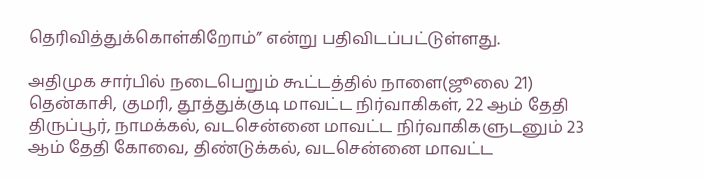தெரிவித்துக்கொள்கிறோம்” என்று பதிவிடப்பட்டுள்ளது.

அதிமுக சார்பில் நடைபெறும் கூட்டத்தில் நாளை(ஜூலை 21) தென்காசி, குமரி, தூத்துக்குடி மாவட்ட நிர்வாகிகள், 22 ஆம் தேதி திருப்பூர், நாமக்கல், வடசென்னை மாவட்ட நிர்வாகிகளுடனும் 23 ஆம் தேதி கோவை, திண்டுக்கல், வடசென்னை மாவட்ட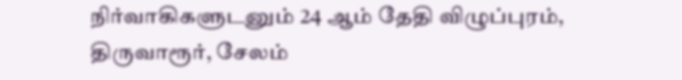நிர்வாகிகளுடனும் 24 ஆம் தேதி விழுப்புரம், திருவாரூர், சேலம்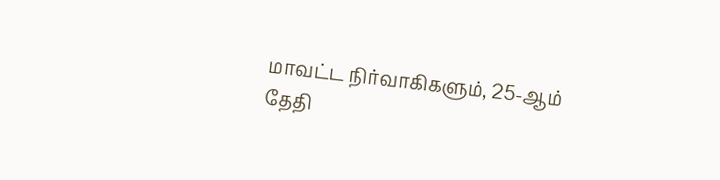மாவட்ட நிர்வாகிகளும், 25-ஆம் தேதி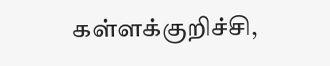கள்ளக்குறிச்சி,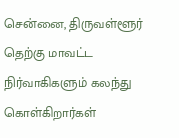சென்னை, திருவள்ளூர் தெற்கு மாவட்ட நிர்வாகிகளும் கலந்து கொள்கிறார்கள்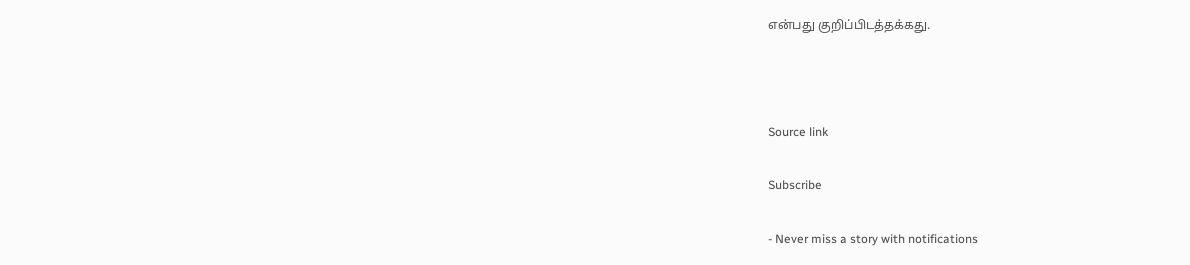என்பது குறிப்பிடத்தக்கது.



Source link

Subscribe

- Never miss a story with notifications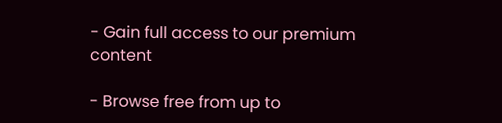- Gain full access to our premium content

- Browse free from up to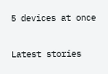5 devices at once

Latest stories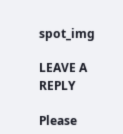spot_img

LEAVE A REPLY

Please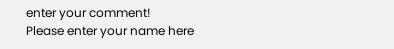enter your comment!
Please enter your name here